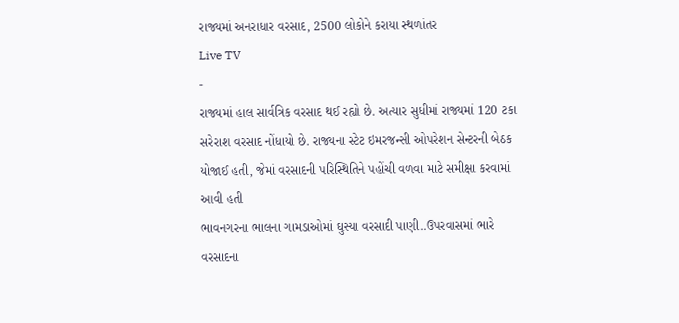રાજ્યમાં અનરાધાર વરસાદ, 2500 લોકોને કરાયા સ્થળાંતર
Live TV
-
રાજ્યમાં હાલ સાર્વત્રિક વરસાદ થઈ રહ્યો છે. અત્યાર સુધીમાં રાજ્યમાં 120 ટકા સરેરાશ વરસાદ નોંધાયો છે. રાજ્યના સ્ટેટ ઇમરજન્સી ઓપરેશન સેન્ટરની બેઠક યોજાઈ હતી, જેમાં વરસાદની પરિસ્થિતિને પહોંચી વળવા માટે સમીક્ષા કરવામાં આવી હતી
ભાવનગરના ભાલના ગામડાઓમાં ઘુસ્યા વરસાદી પાણી..ઉપરવાસમાં ભારે વરસાદના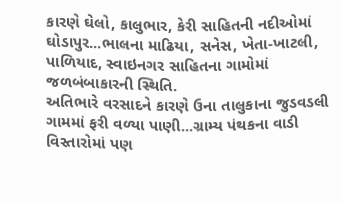કારણે ઘેલો, કાલુભાર, કેરી સાહિતની નદીઓમાં ઘોડાપુર...ભાલના માઢિયા, સનેસ, ખેતા-ખાટલી, પાળિયાદ, સ્વાઇનગર સાહિતના ગામોમાં જળબંબાકારની સ્થિતિ.
અતિભારે વરસાદને કારણે ઉના તાલુકાના જુડવડલી ગામમાં ફરી વળ્યા પાણી...ગ્રામ્ય પંથકના વાડી વિસ્તારોમાં પણ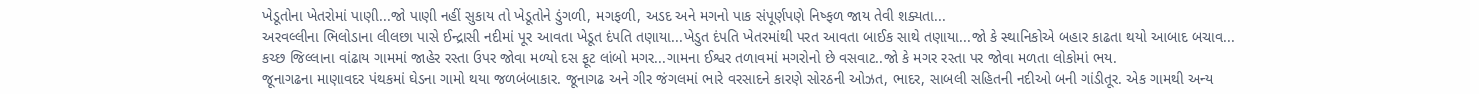ખેડૂતોના ખેતરોમાં પાણી...જો પાણી નહીં સુકાય તો ખેડૂતોને ડુંગળી, મગફળી, અડદ અને મગનો પાક સંપૂર્ણપણે નિષ્ફળ જાય તેવી શક્યતા...
અરવલ્લીના ભિલોડાના લીલછા પાસે ઈન્દ્રાસી નદીમાં પૂર આવતા ખેડૂત દંપતિ તણાયા...ખેડુત દંપતિ ખેતરમાંથી પરત આવતા બાઈક સાથે તણાયા...જો કે સ્થાનિકોએ બહાર કાઢતા થયો આબાદ બચાવ...
કચ્છ જિલ્લાના વાંઢાય ગામમાં જાહેર રસ્તા ઉપર જોવા મળ્યો દસ ફૂટ લાંબો મગર...ગામના ઈશ્વર તળાવમાં મગરોનો છે વસવાટ..જો કે મગર રસ્તા પર જોવા મળતા લોકોમાં ભય.
જૂનાગઢના માણાવદર પંથકમાં ઘેડના ગામો થયા જળબંબાકાર. જૂનાગઢ અને ગીર જંગલમાં ભારે વરસાદને કારણે સોરઠની ઓઝત, ભાદર, સાબલી સહિતની નદીઓ બની ગાંડીતૂર. એક ગામથી અન્ય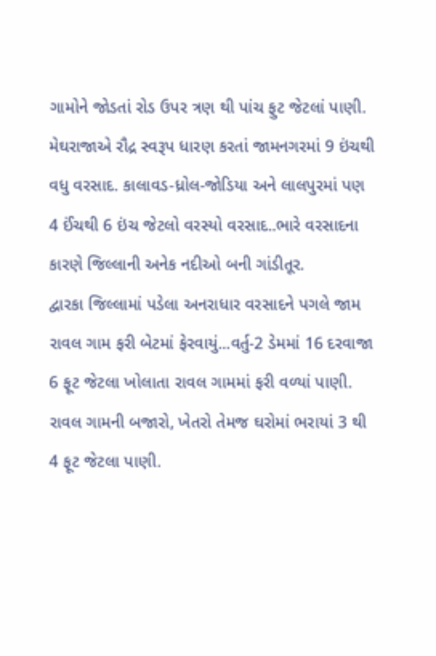ગામોને જોડતાં રોડ ઉપર ત્રણ થી પાંચ ફુટ જેટલાં પાણી.
મેઘરાજાએ રૌદ્ર સ્વરૂપ ધારણ કરતાં જામનગરમાં 9 ઇંચથી વધુ વરસાદ. કાલાવડ-ધ્રોલ-જોડિયા અને લાલપુરમાં પણ 4 ઈંચથી 6 ઇંચ જેટલો વરસ્યો વરસાદ..ભારે વરસાદના કારણે જિલ્લાની અનેક નદીઓ બની ગાંડીતૂર.
દ્વારકા જિલ્લામાં પડેલા અનરાધાર વરસાદને પગલે જામ રાવલ ગામ ફરી બેટમાં ફેરવાયું...વર્તુ-2 ડેમમાં 16 દરવાજા 6 ફૂટ જેટલા ખોલાતા રાવલ ગામમાં ફરી વળ્યાં પાણી. રાવલ ગામની બજારો, ખેતરો તેમજ ઘરોમાં ભરાયાં 3 થી 4 ફૂટ જેટલા પાણી.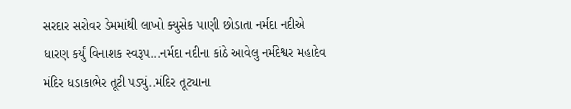સરદાર સરોવર ડેમમાંથી લાખો ક્યુસેક પાણી છોડાતા નર્મદા નદીએ ધારણ કર્યું વિનાશક સ્વરૂપ...નર્મદા નદીના કાંઠે આવેલુ નર્મદેશ્વર મહાદેવ મંદિર ધડાકાભેર તૂટી પડ્યું..મંદિર તૂટ્યાના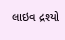લાઇવ દ્રશ્યો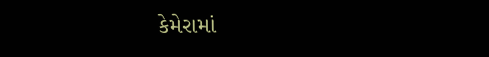કેમેરામાં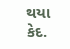થયા કેદ.